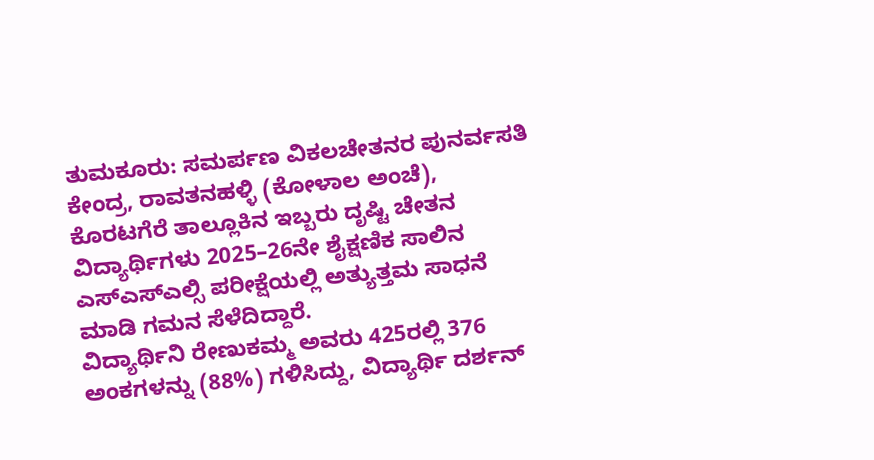ತುಮಕೂರು: ಸಮರ್ಪಣ ವಿಕಲಚೇತನರ ಪುನರ್ವಸತಿ ಕೇಂದ್ರ, ರಾವತನಹಳ್ಳಿ (ಕೋಳಾಲ ಅಂಚೆ), ಕೊರಟಗೆರೆ ತಾಲ್ಲೂಕಿನ ಇಬ್ಬರು ದೃಷ್ಟಿ ಚೇತನ ವಿದ್ಯಾರ್ಥಿಗಳು 2025–26ನೇ ಶೈಕ್ಷಣಿಕ ಸಾಲಿನ ಎಸ್ಎಸ್ಎಲ್ಸಿ ಪರೀಕ್ಷೆಯಲ್ಲಿ ಅತ್ಯುತ್ತಮ ಸಾಧನೆ ಮಾಡಿ ಗಮನ ಸೆಳೆದಿದ್ದಾರೆ.
ವಿದ್ಯಾರ್ಥಿನಿ ರೇಣುಕಮ್ಮ ಅವರು 425ರಲ್ಲಿ 376 ಅಂಕಗಳನ್ನು (88%) ಗಳಿಸಿದ್ದು, ವಿದ್ಯಾರ್ಥಿ ದರ್ಶನ್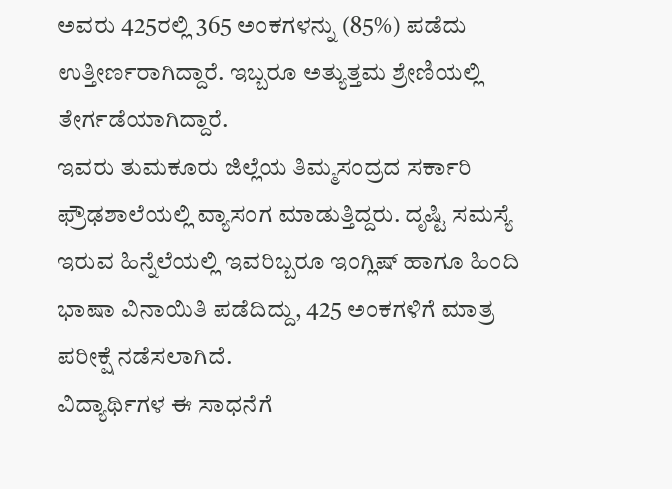ಅವರು 425ರಲ್ಲಿ 365 ಅಂಕಗಳನ್ನು (85%) ಪಡೆದು ಉತ್ತೀರ್ಣರಾಗಿದ್ದಾರೆ. ಇಬ್ಬರೂ ಅತ್ಯುತ್ತಮ ಶ್ರೇಣಿಯಲ್ಲಿ ತೇರ್ಗಡೆಯಾಗಿದ್ದಾರೆ.
ಇವರು ತುಮಕೂರು ಜಿಲ್ಲೆಯ ತಿಮ್ಮಸಂದ್ರದ ಸರ್ಕಾರಿ ಫ್ರೌಢಶಾಲೆಯಲ್ಲಿ ವ್ಯಾಸಂಗ ಮಾಡುತ್ತಿದ್ದರು. ದೃಷ್ಟಿ ಸಮಸ್ಯೆ ಇರುವ ಹಿನ್ನೆಲೆಯಲ್ಲಿ ಇವರಿಬ್ಬರೂ ಇಂಗ್ಲಿಷ್ ಹಾಗೂ ಹಿಂದಿ ಭಾಷಾ ವಿನಾಯಿತಿ ಪಡೆದಿದ್ದು, 425 ಅಂಕಗಳಿಗೆ ಮಾತ್ರ ಪರೀಕ್ಷೆ ನಡೆಸಲಾಗಿದೆ.
ವಿದ್ಯಾರ್ಥಿಗಳ ಈ ಸಾಧನೆಗೆ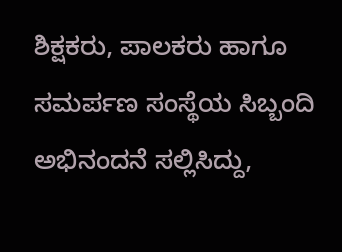ಶಿಕ್ಷಕರು, ಪಾಲಕರು ಹಾಗೂ ಸಮರ್ಪಣ ಸಂಸ್ಥೆಯ ಸಿಬ್ಬಂದಿ ಅಭಿನಂದನೆ ಸಲ್ಲಿಸಿದ್ದು,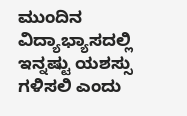ಮುಂದಿನ ವಿದ್ಯಾಭ್ಯಾಸದಲ್ಲಿ ಇನ್ನಷ್ಟು ಯಶಸ್ಸು ಗಳಿಸಲಿ ಎಂದು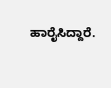ಹಾರೈಸಿದ್ದಾರೆ.